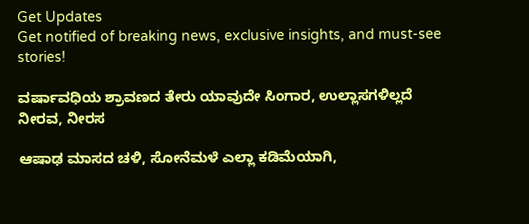Get Updates
Get notified of breaking news, exclusive insights, and must-see stories!

ವರ್ಷಾವಧಿಯ ಶ್ರಾವಣದ ತೇರು ಯಾವುದೇ ಸಿಂಗಾರ, ಉಲ್ಲಾಸಗಳಿಲ್ಲದೆ ನೀರವ, ನೀರಸ

ಆಷಾಢ ಮಾಸದ ಚಳಿ, ಸೋನೆಮಳೆ ಎಲ್ಲಾ ಕಡಿಮೆಯಾಗಿ,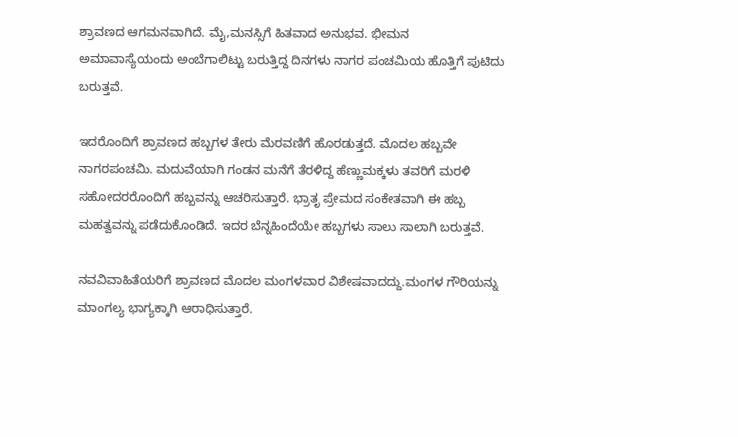ಶ್ರಾವಣದ ಆಗಮನವಾಗಿದೆ. ಮೈ,ಮನಸ್ಸಿಗೆ ಹಿತವಾದ ಅನುಭವ. ಭೀಮನ ಅಮಾವಾಸ್ಯೆಯಂದು ಅಂಬೆಗಾಲಿಟ್ಟು ಬರುತ್ತಿದ್ದ ದಿನಗಳು ನಾಗರ ಪಂಚಮಿಯ ಹೊತ್ತಿಗೆ ಪುಟಿದು ಬರುತ್ತವೆ.

ಇದರೊಂದಿಗೆ ಶ್ರಾವಣದ ಹಬ್ಬಗಳ ತೇರು ಮೆರವಣಿಗೆ ಹೊರಡುತ್ತದೆ. ಮೊದಲ ಹಬ್ಬವೇ ನಾಗರಪಂಚಮಿ. ಮದುವೆಯಾಗಿ ಗಂಡನ ಮನೆಗೆ ತೆರಳಿದ್ದ ಹೆಣ್ಣುಮಕ್ಕಳು ತವರಿಗೆ ಮರಳಿ ಸಹೋದರರೊಂದಿಗೆ ಹಬ್ಬವನ್ನು ಆಚರಿಸುತ್ತಾರೆ. ಭ್ರಾತೃ ಪ್ರೇಮದ ಸಂಕೇತವಾಗಿ ಈ ಹಬ್ಬ ಮಹತ್ವವನ್ನು ಪಡೆದುಕೊಂಡಿದೆ. ಇದರ ಬೆನ್ನಹಿಂದೆಯೇ ಹಬ್ಬಗಳು ಸಾಲು ಸಾಲಾಗಿ ಬರುತ್ತವೆ.

ನವವಿವಾಹಿತೆಯರಿಗೆ ಶ್ರಾವಣದ ಮೊದಲ ಮಂಗಳವಾರ ವಿಶೇಷವಾದದ್ದು.ಮಂಗಳ ಗೌರಿಯನ್ನು ಮಾಂಗಲ್ಯ ಭಾಗ್ಯಕ್ಕಾಗಿ ಆರಾಧಿಸುತ್ತಾರೆ.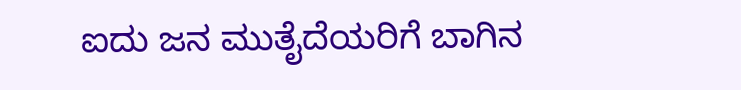ಐದು ಜನ ಮುತೈದೆಯರಿಗೆ ಬಾಗಿನ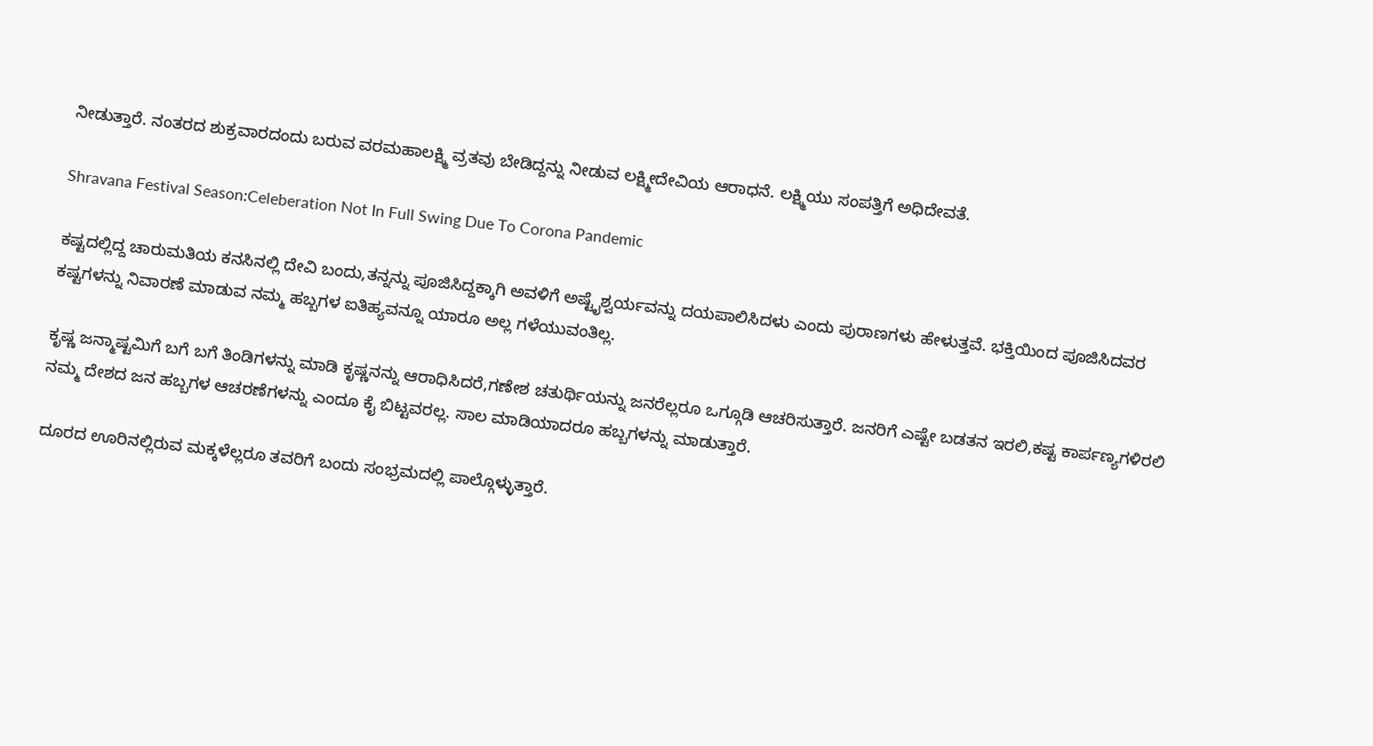ನೀಡುತ್ತಾರೆ. ನಂತರದ ಶುಕ್ರವಾರದಂದು ಬರುವ ವರಮಹಾಲಕ್ಷ್ಮಿ ವ್ರತವು ಬೇಡಿದ್ದನ್ನು ನೀಡುವ ಲಕ್ಷ್ಮೀದೇವಿಯ ಆರಾಧನೆ. ಲಕ್ಷ್ಮಿಯು ಸಂಪತ್ತಿಗೆ ಅಧಿದೇವತೆ.

Shravana Festival Season:Celeberation Not In Full Swing Due To Corona Pandemic

ಕಷ್ಟದಲ್ಲಿದ್ದ ಚಾರುಮತಿಯ ಕನಸಿನಲ್ಲಿ ದೇವಿ ಬಂದು,ತನ್ನನ್ನು ಪೂಜಿಸಿದ್ದಕ್ಕಾಗಿ ಅವಳಿಗೆ ಅಷ್ಟೈಶ್ವರ್ಯವನ್ನು ದಯಪಾಲಿಸಿದಳು ಎಂದು ಪುರಾಣಗಳು ಹೇಳುತ್ತವೆ. ಭಕ್ತಿಯಿಂದ ಪೂಜಿಸಿದವರ ಕಷ್ಟಗಳನ್ನು ನಿವಾರಣೆ ಮಾಡುವ ನಮ್ಮ ಹಬ್ಬಗಳ ಐತಿಹ್ಯವನ್ನೂ ಯಾರೂ ಅಲ್ಲ ಗಳೆಯುವಂತಿಲ್ಲ.

ಕೃಷ್ಣ ಜನ್ಮಾಷ್ಟಮಿಗೆ ಬಗೆ ಬಗೆ ತಿಂಡಿಗಳನ್ನು ಮಾಡಿ ಕೃಷ್ಣನನ್ನು ಆರಾಧಿಸಿದರೆ,ಗಣೇಶ ಚತುರ್ಥಿಯನ್ನು ಜನರೆಲ್ಲರೂ ಒಗ್ಗೂಡಿ ಆಚರಿಸುತ್ತಾರೆ. ಜನರಿಗೆ ಎಷ್ಟೇ ಬಡತನ ಇರಲಿ,ಕಷ್ಟ ಕಾರ್ಪಣ್ಯಗಳಿರಲಿ ನಮ್ಮ ದೇಶದ ಜನ ಹಬ್ಬಗಳ ಆಚರಣೆಗಳನ್ನು ಎಂದೂ ಕೈ ಬಿಟ್ಟವರಲ್ಲ. ಸಾಲ ಮಾಡಿಯಾದರೂ ಹಬ್ಬಗಳನ್ನು ಮಾಡುತ್ತಾರೆ.

ದೂರದ ಊರಿನಲ್ಲಿರುವ ಮಕ್ಕಳೆಲ್ಲರೂ ತವರಿಗೆ ಬಂದು ಸಂಭ್ರಮದಲ್ಲಿ ಪಾಲ್ಗೊಳ್ಳುತ್ತಾರೆ.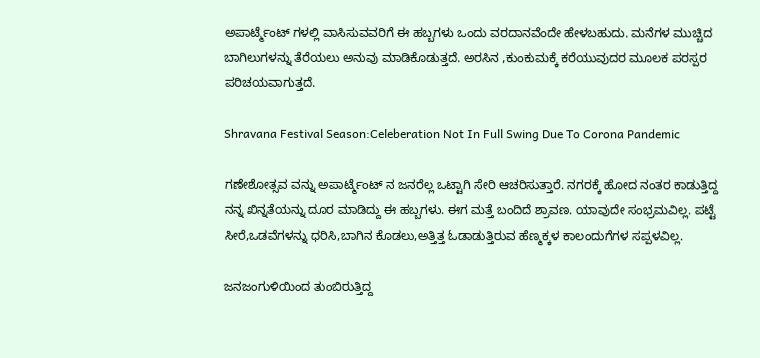ಅಪಾರ್ಟ್ಮೆಂಟ್ ಗಳಲ್ಲಿ ವಾಸಿಸುವವರಿಗೆ ಈ ಹಬ್ಬಗಳು ಒಂದು ವರದಾನವೆಂದೇ ಹೇಳಬಹುದು. ಮನೆಗಳ ಮುಚ್ಚಿದ ಬಾಗಿಲುಗಳನ್ನು ತೆರೆಯಲು ಅನುವು ಮಾಡಿಕೊಡುತ್ತದೆ. ಅರಸಿನ ,ಕುಂಕುಮಕ್ಕೆ ಕರೆಯುವುದರ ಮೂಲಕ ಪರಸ್ಪರ ಪರಿಚಯವಾಗುತ್ತದೆ.

Shravana Festival Season:Celeberation Not In Full Swing Due To Corona Pandemic

ಗಣೇಶೋತ್ಸವ ವನ್ನು ಅಪಾರ್ಟ್ಮೆಂಟ್ ನ ಜನರೆಲ್ಲ ಒಟ್ಟಾಗಿ ಸೇರಿ ಆಚರಿಸುತ್ತಾರೆ. ನಗರಕ್ಕೆ ಹೋದ ನಂತರ ಕಾಡುತ್ತಿದ್ದ ನನ್ನ ಖಿನ್ನತೆಯನ್ನು ದೂರ ಮಾಡಿದ್ದು ಈ ಹಬ್ಬಗಳು. ಈಗ ಮತ್ತೆ ಬಂದಿದೆ ಶ್ರಾವಣ. ಯಾವುದೇ ಸಂಭ್ರಮವಿಲ್ಲ. ಪಟ್ಟೆ ಸೀರೆ,ಒಡವೆಗಳನ್ನು ಧರಿಸಿ,ಬಾಗಿನ ಕೊಡಲು,ಅತ್ತಿತ್ತ ಓಡಾಡುತ್ತಿರುವ ಹೆಣ್ಮಕ್ಕಳ ಕಾಲಂದುಗೆಗಳ ಸಪ್ಪಳವಿಲ್ಲ.

ಜನಜಂಗುಳಿಯಿಂದ ತುಂಬಿರುತ್ತಿದ್ದ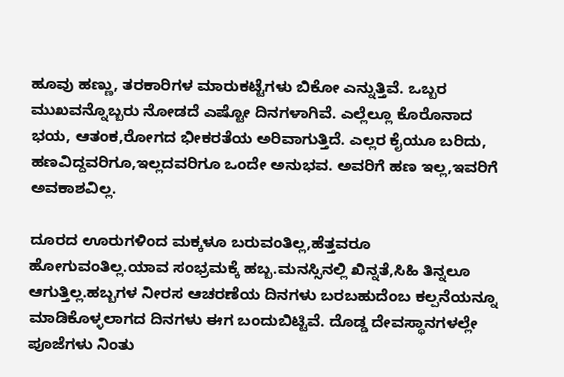ಹೂವು ಹಣ್ಣು, ತರಕಾರಿಗಳ ಮಾರುಕಟ್ಟೆಗಳು ಬಿಕೋ ಎನ್ನುತ್ತಿವೆ. ಒಬ್ಬರ ಮುಖವನ್ನೊಬ್ಬರು ನೋಡದೆ ಎಷ್ಟೋ ದಿನಗಳಾಗಿವೆ. ಎಲ್ಲೆಲ್ಲೂ ಕೊರೊನಾದ ಭಯ, ಆತಂಕ,ರೋಗದ ಭೀಕರತೆಯ ಅರಿವಾಗುತ್ತಿದೆ. ಎಲ್ಲರ ಕೈಯೂ ಬರಿದು, ಹಣವಿದ್ದವರಿಗೂ,ಇಲ್ಲದವರಿಗೂ ಒಂದೇ ಅನುಭವ. ಅವರಿಗೆ ಹಣ ಇಲ್ಲ,ಇವರಿಗೆ ಅವಕಾಶವಿಲ್ಲ.

ದೂರದ ಊರುಗಳಿಂದ ಮಕ್ಕಳೂ ಬರುವಂತಿಲ್ಲ,ಹೆತ್ತವರೂ ಹೋಗುವಂತಿಲ್ಲ.ಯಾವ ಸಂಭ್ರಮಕ್ಕೆ ಹಬ್ಬ.ಮನಸ್ಸಿನಲ್ಲಿ ಖಿನ್ನತೆ,ಸಿಹಿ ತಿನ್ನಲೂ ಆಗುತ್ತಿಲ್ಲ.ಹಬ್ಬಗಳ ನೀರಸ ಆಚರಣೆಯ ದಿನಗಳು ಬರಬಹುದೆಂಬ ಕಲ್ಪನೆಯನ್ನೂ ಮಾಡಿಕೊಳ್ಳಲಾಗದ ದಿನಗಳು ಈಗ ಬಂದುಬಿಟ್ಟಿವೆ. ದೊಡ್ಡ ದೇವಸ್ಥಾನಗಳಲ್ಲೇ ಪೂಜೆಗಳು ನಿಂತು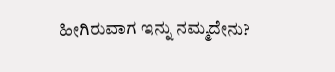ಹೀಗಿರುವಾಗ ಇನ್ನು ನಮ್ಮದೇನು?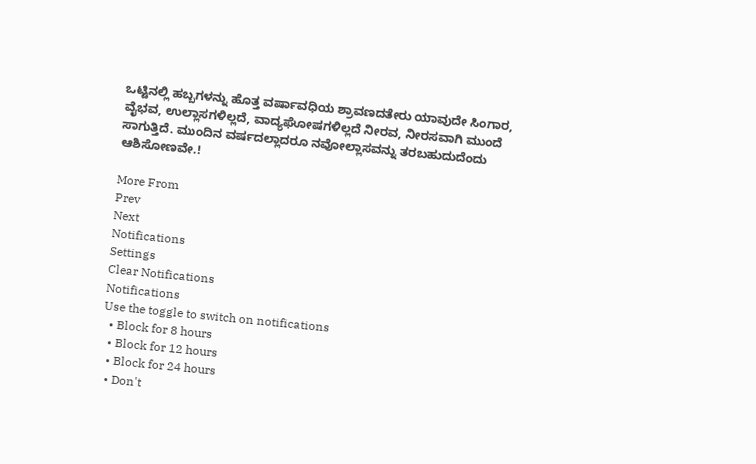ಒಟ್ಟಿನಲ್ಲಿ ಹಬ್ಬಗಳನ್ನು ಹೊತ್ತ ವರ್ಷಾವಧಿಯ ಶ್ರಾವಣದತೇರು ಯಾವುದೇ ಸಿಂಗಾರ, ವೈಭವ, ಉಲ್ಲಾಸಗಳಿಲ್ಲದೆ, ವಾದ್ಯಘೋಷಗಳಿಲ್ಲದೆ ನೀರವ, ನೀರಸವಾಗಿ ಮುಂದೆ ಸಾಗುತ್ತಿದೆ. ಮುಂದಿನ ವರ್ಷದಲ್ಲಾದರೂ ನವೋಲ್ಲಾಸವನ್ನು ತರಬಹುದುದೆಂದು ಆಶಿಸೋಣವೇ.!

More From
Prev
Next
Notifications
Settings
Clear Notifications
Notifications
Use the toggle to switch on notifications
  • Block for 8 hours
  • Block for 12 hours
  • Block for 24 hours
  • Don't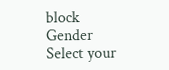block
Gender
Select your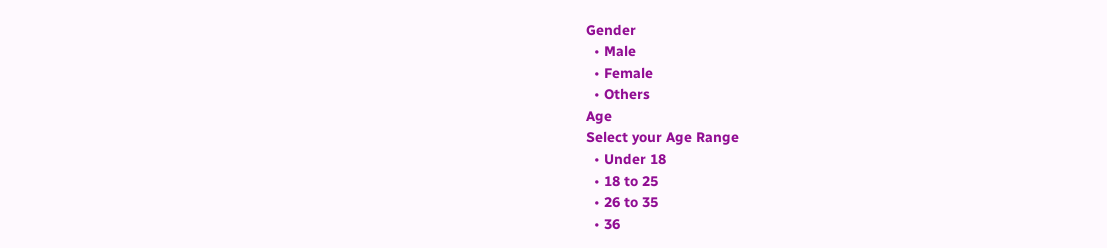Gender
  • Male
  • Female
  • Others
Age
Select your Age Range
  • Under 18
  • 18 to 25
  • 26 to 35
  • 36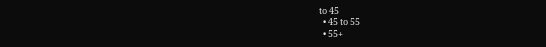to 45
  • 45 to 55
  • 55+